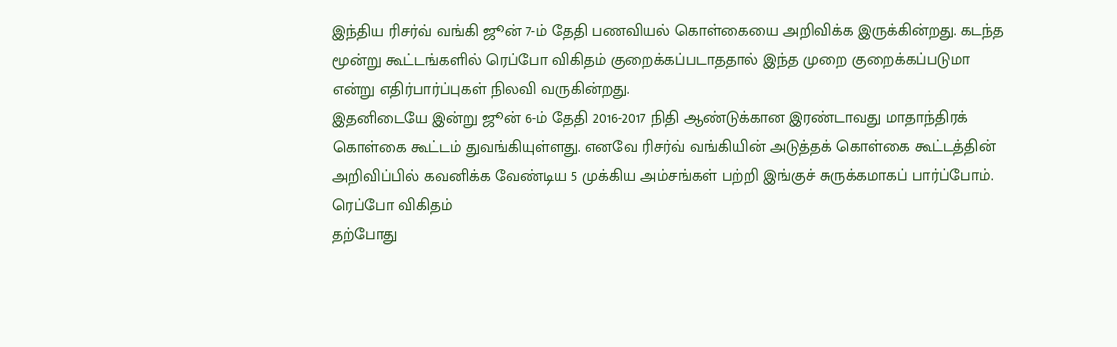இந்திய ரிசர்வ் வங்கி ஜூன் 7-ம் தேதி பணவியல் கொள்கையை அறிவிக்க இருக்கின்றது. கடந்த மூன்று கூட்டங்களில் ரெப்போ விகிதம் குறைக்கப்படாததால் இந்த முறை குறைக்கப்படுமா என்று எதிர்பார்ப்புகள் நிலவி வருகின்றது.
இதனிடையே இன்று ஜூன் 6-ம் தேதி 2016-2017 நிதி ஆண்டுக்கான இரண்டாவது மாதாந்திரக் கொள்கை கூட்டம் துவங்கியுள்ளது. எனவே ரிசர்வ் வங்கியின் அடுத்தக் கொள்கை கூட்டத்தின் அறிவிப்பில் கவனிக்க வேண்டிய 5 முக்கிய அம்சங்கள் பற்றி இங்குச் சுருக்கமாகப் பார்ப்போம்.
ரெப்போ விகிதம்
தற்போது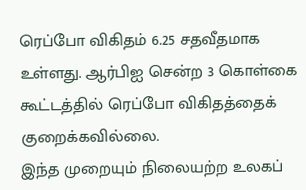ரெப்போ விகிதம் 6.25 சதவீதமாக உள்ளது. ஆர்பிஐ சென்ற 3 கொள்கை கூட்டத்தில் ரெப்போ விகிதத்தைக் குறைக்கவில்லை.
இந்த முறையும் நிலையற்ற உலகப்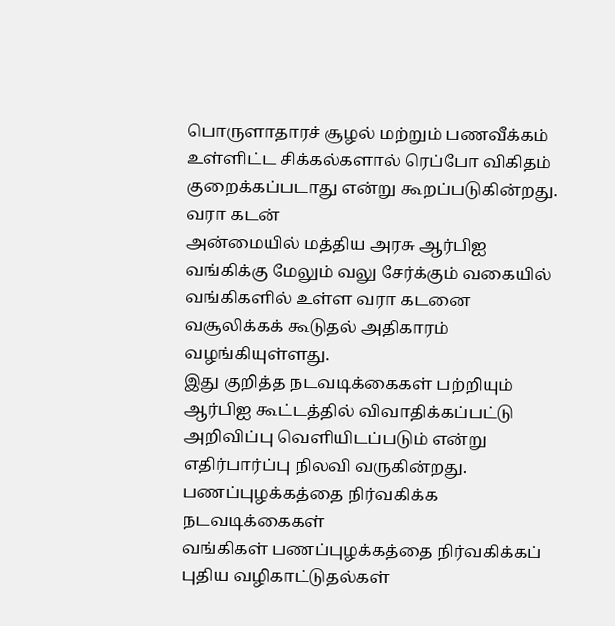பொருளாதாரச் சூழல் மற்றும் பணவீக்கம் உள்ளிட்ட சிக்கல்களால் ரெப்போ விகிதம் குறைக்கப்படாது என்று கூறப்படுகின்றது.
வரா கடன்
அன்மையில் மத்திய அரசு ஆர்பிஐ வங்கிக்கு மேலும் வலு சேர்க்கும் வகையில் வங்கிகளில் உள்ள வரா கடனை வசூலிக்கக் கூடுதல் அதிகாரம் வழங்கியுள்ளது.
இது குறித்த நடவடிக்கைகள் பற்றியும் ஆர்பிஐ கூட்டத்தில் விவாதிக்கப்பட்டு அறிவிப்பு வெளியிடப்படும் என்று எதிர்பார்ப்பு நிலவி வருகின்றது.
பணப்புழக்கத்தை நிர்வகிக்க நடவடிக்கைகள்
வங்கிகள் பணப்புழக்கத்தை நிர்வகிக்கப் புதிய வழிகாட்டுதல்கள்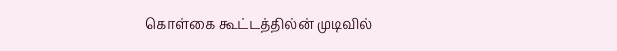கொள்கை கூட்டத்தில்ன் முடிவில்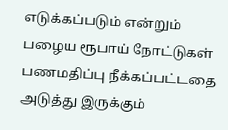எடுக்கப்படும் என்றும் பழைய ரூபாய் நோட்டுகள் பணமதிப்பு நீக்கப்பட்டதை அடுத்து இருக்கும்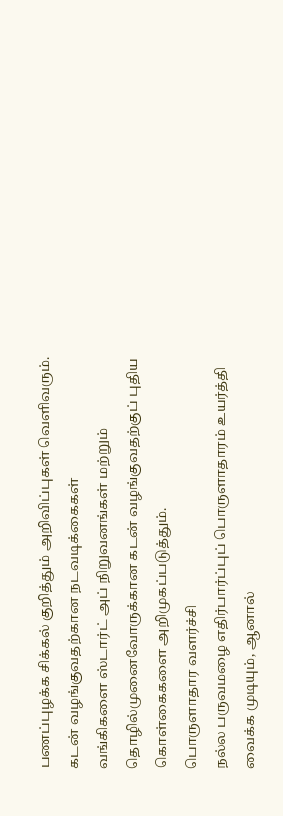பணப்புழக்க சிக்கல் குறித்தும் அறிவிப்புகள் வெளிவரும்.
கடன் வழங்குவதற்கான நடவடிக்கைகள்
வங்கிகளை ஸ்டார்ட் அப் நிறுவனங்கள் மற்றும் தொழில்முனைவோருக்கான கடன் வழங்குவதற்குப் புதிய கொள்கைகளை அறிமுகப்படுத்தும்.
பொருளாதார வளர்ச்சி
நல்ல பருவமழை எதிர்பார்ப்புப் பொருளாதாரம் உயர்த்தி வைக்க முடியும், ஆனால்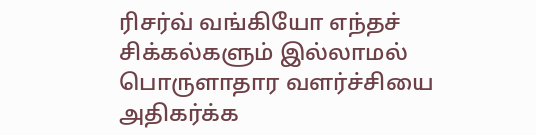ரிசர்வ் வங்கியோ எந்தச் சிக்கல்களும் இல்லாமல் பொருளாதார வளர்ச்சியை அதிகர்க்க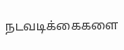நடவடிக்கைகளை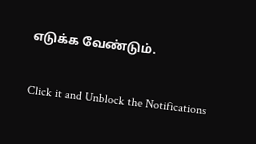எடுக்க வேண்டும்.


Click it and Unblock the Notifications